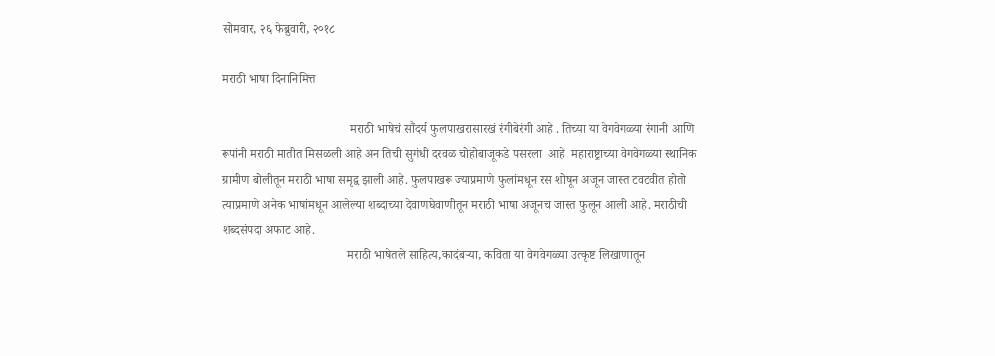सोमवार, २६ फेब्रुवारी, २०१८

मराठी भाषा दिनानिमित्त

                                         मराठी भाषेचं सौंदर्य फुलपाखरासारखं रंगीबेरंगी आहे . तिच्या या वेगवेगळ्या रंगानी आणि रूपांनी मराठी मातीत मिसळली आहे अन तिची सुगंधी दरवळ चोहोबाजूकडे पसरला  आहे  महाराष्ट्राच्या वेगवेगळ्या स्थानिक ग्रामीण बोलीतून मराठी भाषा समृद्व झाली आहे. फुलपाखरू ज्याप्रमाणे फुलांमधून रस शोषून अजून जास्त टवटवीत होतो त्याप्रमाणे अनेक भाषांमधून आलेल्या शब्दाच्या देवाणघेवाणीतून मराठी भाषा अजूनच जास्त फुलून आली आहे. मराठीची शब्दसंपदा अफाट आहे.
                                        मराठी भाषेतले साहित्य,कादंबऱ्या, कविता या वेगवेगळ्या उत्कृष्ट लिखाणातून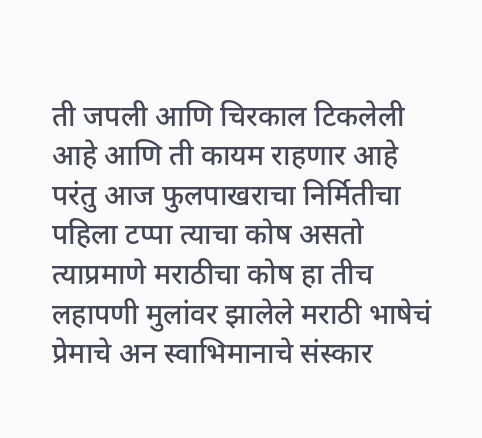ती जपली आणि चिरकाल टिकलेली आहे आणि ती कायम राहणार आहे परंतु आज फुलपाखराचा निर्मितीचा पहिला टप्पा त्याचा कोष असतो त्याप्रमाणे मराठीचा कोष हा तीच लहापणी मुलांवर झालेले मराठी भाषेचं प्रेमाचे अन स्वाभिमानाचे संस्कार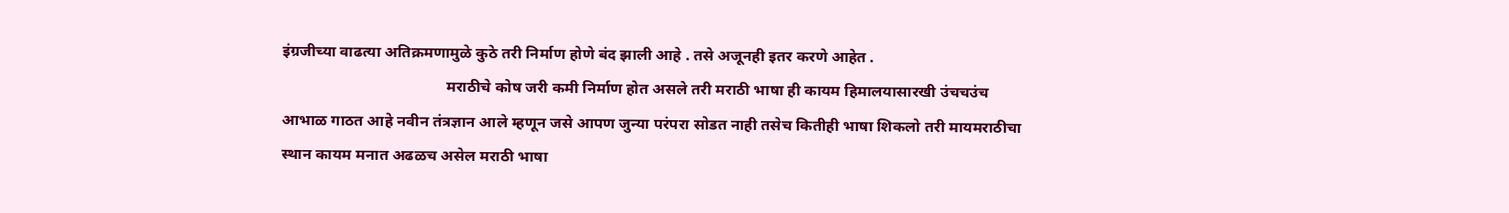इंग्रजीच्या वाढत्या अतिक्रमणामुळे कुठे तरी निर्माण होणे बंद झाली आहे . तसे अजूनही इतर करणे आहेत .
                                          मराठीचे कोष जरी कमी निर्माण होत असले तरी मराठी भाषा ही कायम हिमालयासारखी उंचचउंच आभाळ गाठत आहे नवीन तंत्रज्ञान आले म्हणून जसे आपण जुन्या परंपरा सोडत नाही तसेच कितीही भाषा शिकलो तरी मायमराठीचा स्थान कायम मनात अढळच असेल मराठी भाषा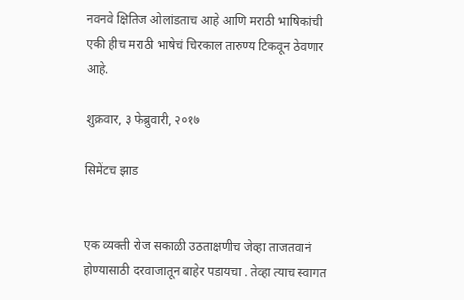नवनवे क्षितिज ओलांडताच आहे आणि मराठी भाषिकांची एकी हीच मराठी भाषेचं चिरकाल तारुण्य टिकवून ठेवणार आहे.

शुक्रवार, ३ फेब्रुवारी, २०१७

सिमेंटच झाड


एक व्यक्ती रोज सकाळी उठताक्षणीच जेव्हा ताजतवानं होण्यासाठी दरवाजातून बाहेर पडायचा . तेव्हा त्याच स्वागत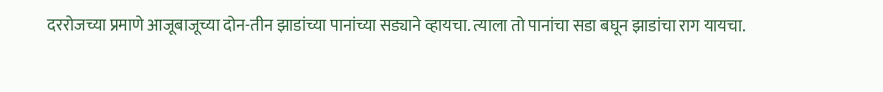दररोजच्या प्रमाणे आजूबाजूच्या दोन-तीन झाडांच्या पानांच्या सड्याने व्हायचा. त्याला तो पानांचा सडा बघून झाडांचा राग यायचा.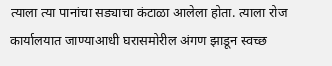त्याला त्या पानांचा सड्याचा कंटाळा आलेला होता. त्याला रोज कार्यालयात जाण्याआधी घरासमोरील अंगण झाडून स्वच्छ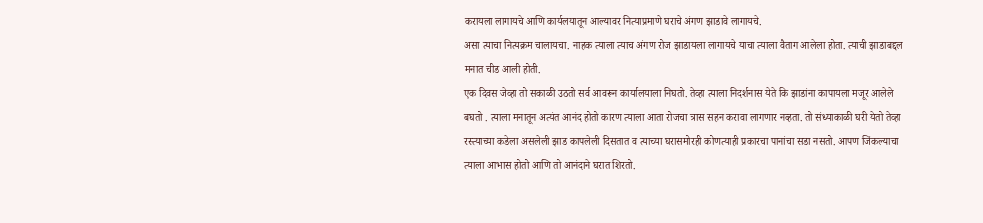करायला लागायचे आणि कार्यलयातून आल्यावर नित्याप्रमाणे घराचे अंगण झाडावे लागायचे.
असा त्याचा नित्यक्रम चालायचा. नाहक त्याला त्याच अंगण रोज झाडायला लागायचे याचा त्याला वैताग आलेला होता. त्याची झाडाबद्दल मनात चीड आली होती.
एक दिवस जेव्हा तो सकाळी उठतो सर्व आवरून कार्यालयाला निघतो. तेव्हा त्याला निदर्शनास येते कि झाडांना कापायला मजूर आलेले बघतो . त्याला मनातून अत्यंत आनंद होतो कारण त्याला आता रोजचा त्रास सहन करावा लागणार नव्हता. तो संध्याकाळी घरी येतो तेव्हा रस्त्याच्या कडेला असलेली झाड कापलेली दिसतात व त्याच्या घरासमोरही कोणत्याही प्रकारचा पानांचा सडा नसतो. आपण जिंकल्याचा त्याला आभास होतो आणि तो आनंदाने घरात शिरतो.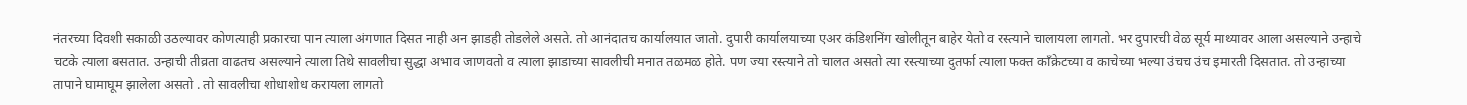नंतरच्या दिवशी सकाळी उठल्यावर कोणत्याही प्रकारचा पान त्याला अंगणात दिसत नाही अन झाडही तोडलेले असते. तो आनंदातच कार्यालयात जातो. दुपारी कार्यालयाच्या एअर कंडिशनिंग खोलीतून बाहेर येतो व रस्त्याने चालायला लागतो. भर दुपारची वेळ सूर्य माथ्यावर आला असल्याने उन्हाचे चटके त्याला बसतात. उन्हाची तीव्रता वाढतच असल्याने त्याला तिथे सावलीचा सुद्धा अभाव जाणवतो व त्याला झाडाच्या सावलीची मनात तळमळ होते. पण ज्या रस्त्याने तो चालत असतो त्या रस्त्याच्या दुतर्फा त्याला फक्त काँक्रेटच्या व काचेच्या भल्या उंचच उंच इमारती दिसतात. तो उन्हाच्या तापाने घामाघूम झालेला असतो . तो सावलीचा शोधाशोध करायला लागतो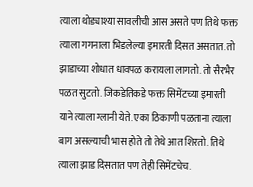त्याला थोड्याश्या सावलीची आस असते पण तिथे फक्त त्याला गगनाला भिडलेल्या इमारती दिसत असतात. तो झाडाच्या शोधात धावपळ करायला लागतो. तो सैरभैर पळत सुटतो. जिकडेतिकडे फक्त सिमेंटच्या इमारती  याने त्याला ग्लानी येते. एका ठिकाणी पळताना त्याला बाग असल्याची भास होते तो तेथे आत शिरतो. तिथे त्याला झाड दिसतात पण तेही सिमेंटचेच.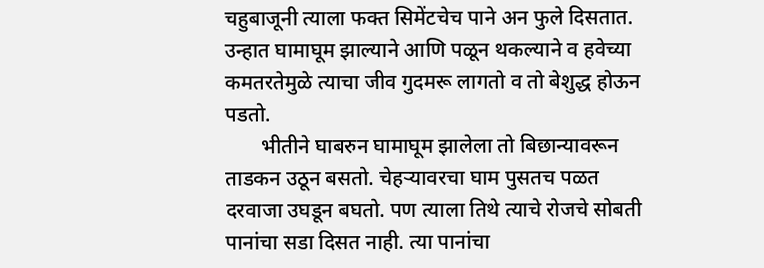चहुबाजूनी त्याला फक्त सिमेंटचेच पाने अन फुले दिसतात. उन्हात घामाघूम झाल्याने आणि पळून थकल्याने व हवेच्या कमतरतेमुळे त्याचा जीव गुदमरू लागतो व तो बेशुद्ध होऊन पडतो.
       भीतीने घाबरुन घामाघूम झालेला तो बिछान्यावरून ताडकन उठून बसतो. चेहऱ्यावरचा घाम पुसतच पळत दरवाजा उघडून बघतो. पण त्याला तिथे त्याचे रोजचे सोबती पानांचा सडा दिसत नाही. त्या पानांचा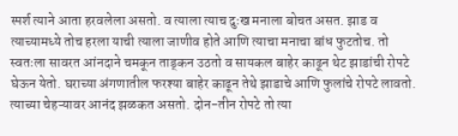स्पर्श त्याने आता हरवलेला असतो. व त्याला त्याच दुःख मनाला बोचत असत. झाड व त्याच्यामध्ये तोच हरला याची त्याला जाणीव होते आणि त्याचा मनाचा बांध फुटतोच. तो स्वतःला सावरत आंनदाने चमकून ताड्कन उठतो व सायकल बाहेर काढून थेट झाडांची रोपटे घेऊन येतो. घराच्या अंगणातील फरश्या बाहेर काढून तेथे झाडाचे आणि फुलांचे रोपटे लावतो. त्याच्या चेहऱ्यावर आनंद झळकत असतो. दोन-तीन रोपटे तो त्या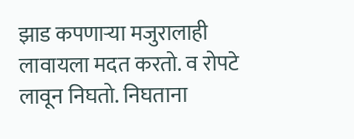झाड कपणाऱ्या मजुरालाही लावायला मदत करतो. व रोपटे लावून निघतो. निघताना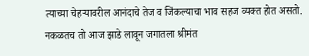त्याच्या चेहऱ्यावरील आनंदाचे तेज व जिंकल्याचा भाव सहज व्यक्त होत असतो. नकळतच तो आज झाडे लावून जगातला श्रीमंत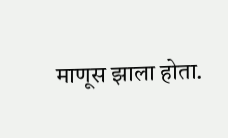माणूस झाला होता.